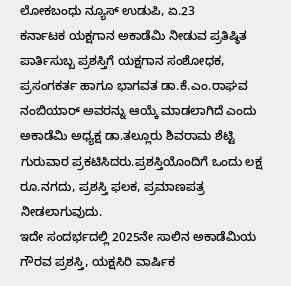ಲೋಕಬಂಧು ನ್ಯೂಸ್ ಉಡುಪಿ, ಏ.23
ಕರ್ನಾಟಕ ಯಕ್ಷಗಾನ ಅಕಾಡೆಮಿ ನೀಡುವ ಪ್ರತಿಷ್ಠಿತ ಪಾರ್ತಿಸುಬ್ಬ ಪ್ರಶಸ್ತಿಗೆ ಯಕ್ಷಗಾನ ಸಂಶೋಧಕ, ಪ್ರಸಂಗಕರ್ತ ಹಾಗೂ ಭಾಗವತ ಡಾ.ಕೆ.ಎಂ.ರಾಘವ ನಂಬಿಯಾರ್ ಅವರನ್ನು ಆಯ್ಕೆ ಮಾಡಲಾಗಿದೆ ಎಂದು ಅಕಾಡೆಮಿ ಅಧ್ಯಕ್ಷ ಡಾ.ತಲ್ಲೂರು ಶಿವರಾಮ ಶೆಟ್ಟಿ ಗುರುವಾರ ಪ್ರಕಟಿಸಿದರು.ಪ್ರಶಸ್ತಿಯೊಂದಿಗೆ ಒಂದು ಲಕ್ಷ ರೂ.ನಗದು, ಪ್ರಶಸ್ತಿ ಫಲಕ, ಪ್ರಮಾಣಪತ್ರ ನೀಡಲಾಗುವುದು.
ಇದೇ ಸಂದರ್ಭದಲ್ಲಿ 2025ನೇ ಸಾಲಿನ ಅಕಾಡೆಮಿಯ ಗೌರವ ಪ್ರಶಸ್ತಿ, ಯಕ್ಷಸಿರಿ ವಾರ್ಷಿಕ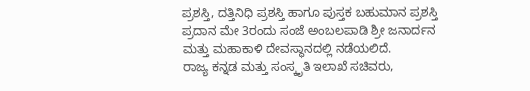ಪ್ರಶಸ್ತಿ, ದತ್ತಿನಿಧಿ ಪ್ರಶಸ್ತಿ ಹಾಗೂ ಪುಸ್ತಕ ಬಹುಮಾನ ಪ್ರಶಸ್ತಿ ಪ್ರದಾನ ಮೇ 3ರಂದು ಸಂಜೆ ಅಂಬಲಪಾಡಿ ಶ್ರೀ ಜನಾರ್ದನ ಮತ್ತು ಮಹಾಕಾಳಿ ದೇವಸ್ಥಾನದಲ್ಲಿ ನಡೆಯಲಿದೆ.
ರಾಜ್ಯ ಕನ್ನಡ ಮತ್ತು ಸಂಸ್ಕೃತಿ ಇಲಾಖೆ ಸಚಿವರು,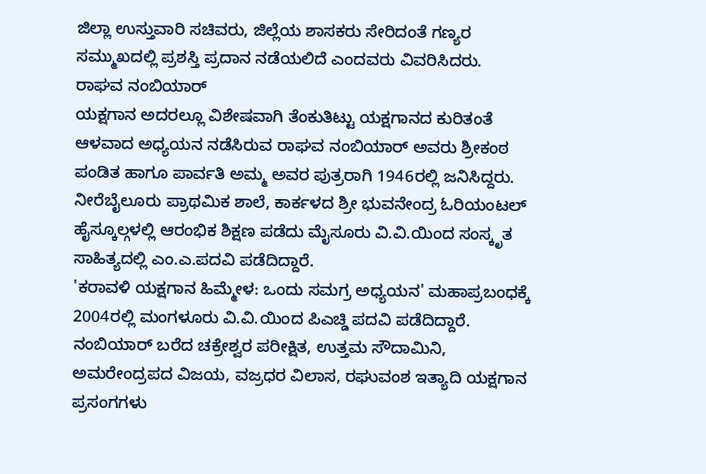ಜಿಲ್ಲಾ ಉಸ್ತುವಾರಿ ಸಚಿವರು, ಜಿಲ್ಲೆಯ ಶಾಸಕರು ಸೇರಿದಂತೆ ಗಣ್ಯರ ಸಮ್ಮುಖದಲ್ಲಿ ಪ್ರಶಸ್ತಿ ಪ್ರದಾನ ನಡೆಯಲಿದೆ ಎಂದವರು ವಿವರಿಸಿದರು.
ರಾಘವ ನಂಬಿಯಾರ್
ಯಕ್ಷಗಾನ ಅದರಲ್ಲೂ ವಿಶೇಷವಾಗಿ ತೆಂಕುತಿಟ್ಟು ಯಕ್ಷಗಾನದ ಕುರಿತಂತೆ ಆಳವಾದ ಅಧ್ಯಯನ ನಡೆಸಿರುವ ರಾಘವ ನಂಬಿಯಾರ್ ಅವರು ಶ್ರೀಕಂಠ ಪಂಡಿತ ಹಾಗೂ ಪಾರ್ವತಿ ಅಮ್ಮ ಅವರ ಪುತ್ರರಾಗಿ 1946ರಲ್ಲಿ ಜನಿಸಿದ್ದರು. ನೀರೆಬೈಲೂರು ಪ್ರಾಥಮಿಕ ಶಾಲೆ, ಕಾರ್ಕಳದ ಶ್ರೀ ಭುವನೇಂದ್ರ ಓರಿಯಂಟಲ್ ಹೈಸ್ಕೂಲ್ಗಳಲ್ಲಿ ಆರಂಭಿಕ ಶಿಕ್ಷಣ ಪಡೆದು ಮೈಸೂರು ವಿ.ವಿ.ಯಿಂದ ಸಂಸ್ಕೃತ ಸಾಹಿತ್ಯದಲ್ಲಿ ಎಂ.ಎ.ಪದವಿ ಪಡೆದಿದ್ದಾರೆ.
'ಕರಾವಳಿ ಯಕ್ಷಗಾನ ಹಿಮ್ಮೇಳ: ಒಂದು ಸಮಗ್ರ ಅಧ್ಯಯನ' ಮಹಾಪ್ರಬಂಧಕ್ಕೆ 2004ರಲ್ಲಿ ಮಂಗಳೂರು ವಿ.ವಿ.ಯಿಂದ ಪಿಎಚ್ಡಿ ಪದವಿ ಪಡೆದಿದ್ದಾರೆ.
ನಂಬಿಯಾರ್ ಬರೆದ ಚಕ್ರೇಶ್ವರ ಪರೀಕ್ಷಿತ, ಉತ್ತಮ ಸೌದಾಮಿನಿ, ಅಮರೇಂದ್ರಪದ ವಿಜಯ, ವಜ್ರಧರ ವಿಲಾಸ, ರಘುವಂಶ ಇತ್ಯಾದಿ ಯಕ್ಷಗಾನ ಪ್ರಸಂಗಗಳು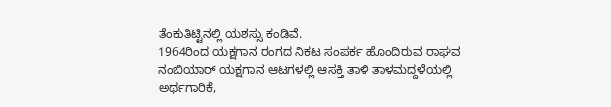ತೆಂಕುತಿಟ್ಟಿನಲ್ಲಿ ಯಶಸ್ಸು ಕಂಡಿವೆ.
1964ರಿಂದ ಯಕ್ಷಗಾನ ರಂಗದ ನಿಕಟ ಸಂಪರ್ಕ ಹೊಂದಿರುವ ರಾಘವ ನಂಬಿಯಾರ್ ಯಕ್ಷಗಾನ ಆಟಗಳಲ್ಲಿ ಆಸಕ್ತಿ ತಾಳಿ ತಾಳಮದ್ದಳೆಯಲ್ಲಿ ಅರ್ಥಗಾರಿಕೆ,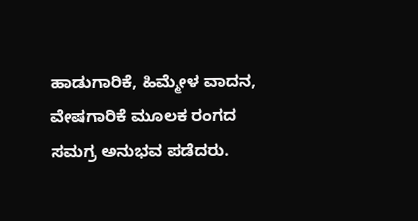ಹಾಡುಗಾರಿಕೆ, ಹಿಮ್ಮೇಳ ವಾದನ, ವೇಷಗಾರಿಕೆ ಮೂಲಕ ರಂಗದ ಸಮಗ್ರ ಅನುಭವ ಪಡೆದರು.